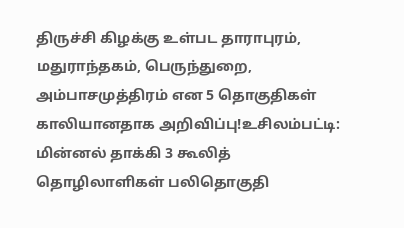திருச்சி கிழக்கு உள்பட தாராபுரம், மதுராந்தகம், பெருந்துறை, அம்பாசமுத்திரம் என 5 தொகுதிகள் காலியானதாக அறிவிப்பு!உசிலம்பட்டி: மின்னல் தாக்கி 3 கூலித் தொழிலாளிகள் பலிதொகுதி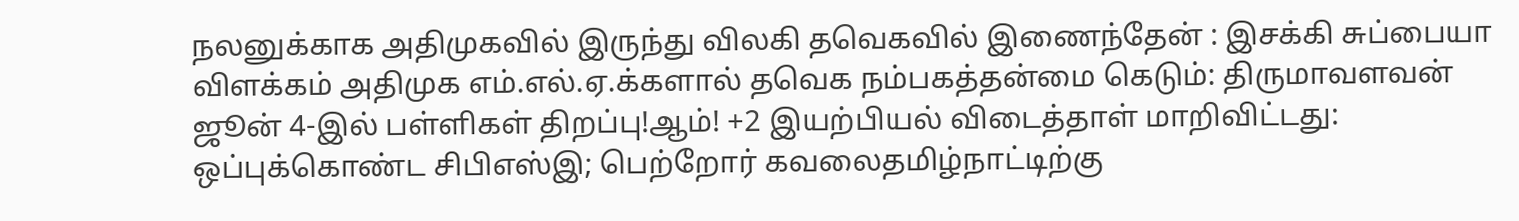நலனுக்காக அதிமுகவில் இருந்து விலகி தவெகவில் இணைந்தேன் : இசக்கி சுப்பையா விளக்கம் அதிமுக எம்.எல்.ஏ.க்களால் தவெக நம்பகத்தன்மை கெடும்: திருமாவளவன் ஜூன் 4-இல் பள்ளிகள் திறப்பு!ஆம்! +2 இயற்பியல் விடைத்தாள் மாறிவிட்டது: ஒப்புக்கொண்ட சிபிஎஸ்இ; பெற்றோர் கவலைதமிழ்நாட்டிற்கு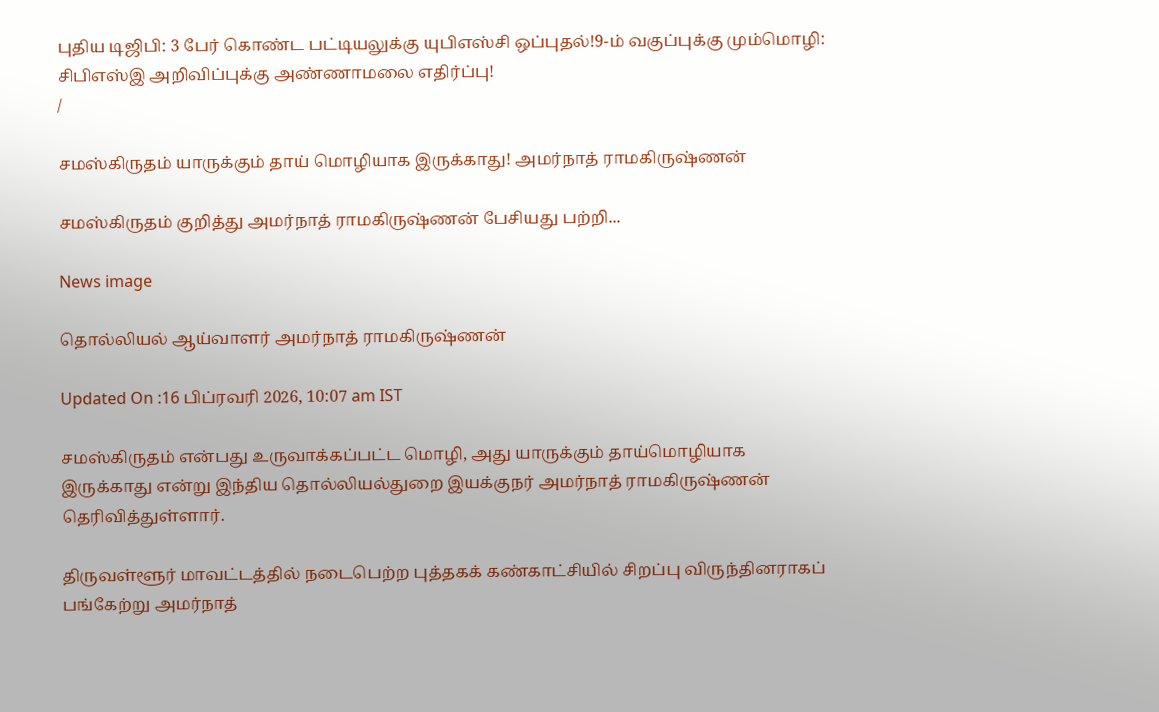புதிய டிஜிபி: 3 பேர் கொண்ட பட்டியலுக்கு யுபிஎஸ்சி ஒப்புதல்!9-ம் வகுப்புக்கு மும்மொழி: சிபிஎஸ்இ அறிவிப்புக்கு அண்ணாமலை எதிர்ப்பு!
/

சமஸ்கிருதம் யாருக்கும் தாய் மொழியாக இருக்காது! அமர்நாத் ராமகிருஷ்ணன்

சமஸ்கிருதம் குறித்து அமர்நாத் ராமகிருஷ்ணன் பேசியது பற்றி...

News image

தொல்லியல் ஆய்வாளர் அமர்நாத் ராமகிருஷ்ணன்

Updated On :16 பிப்ரவரி 2026, 10:07 am IST

சமஸ்கிருதம் என்பது உருவாக்கப்பட்ட மொழி, அது யாருக்கும் தாய்மொழியாக இருக்காது என்று இந்திய தொல்லியல்துறை இயக்குநர் அமர்நாத் ராமகிருஷ்ணன் தெரிவித்துள்ளார்.

திருவள்ளூர் மாவட்டத்தில் நடைபெற்ற புத்தகக் கண்காட்சியில் சிறப்பு விருந்தினராகப் பங்கேற்று அமர்நாத்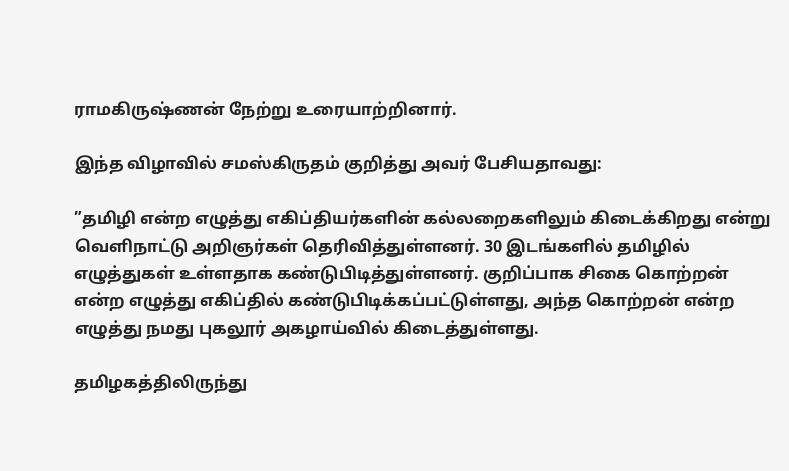ராமகிருஷ்ணன் நேற்று உரையாற்றினார்.

இந்த விழாவில் சமஸ்கிருதம் குறித்து அவர் பேசியதாவது:

”தமிழி என்ற எழுத்து எகிப்தியர்களின் கல்லறைகளிலும் கிடைக்கிறது என்று வெளிநாட்டு அறிஞர்கள் தெரிவித்துள்ளனர். 30 இடங்களில் தமிழில் எழுத்துகள் உள்ளதாக கண்டுபிடித்துள்ளனர். குறிப்பாக சிகை கொற்றன் என்ற எழுத்து எகிப்தில் கண்டுபிடிக்கப்பட்டுள்ளது, அந்த கொற்றன் என்ற எழுத்து நமது புகலூர் அகழாய்வில் கிடைத்துள்ளது.

தமிழகத்திலிருந்து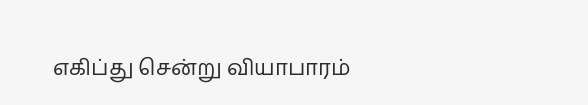எகிப்து சென்று வியாபாரம்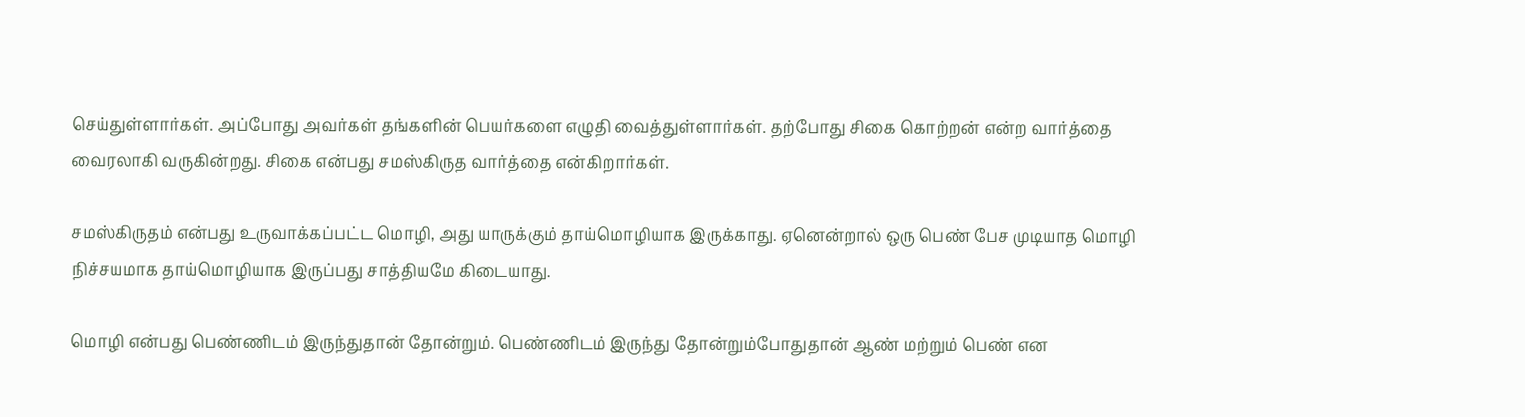செய்துள்ளார்கள். அப்போது அவர்கள் தங்களின் பெயர்களை எழுதி வைத்துள்ளார்கள். தற்போது சிகை கொற்றன் என்ற வார்த்தை வைரலாகி வருகின்றது. சிகை என்பது சமஸ்கிருத வார்த்தை என்கிறார்கள்.

சமஸ்கிருதம் என்பது உருவாக்கப்பட்ட மொழி, அது யாருக்கும் தாய்மொழியாக இருக்காது. ஏனென்றால் ஒரு பெண் பேச முடியாத மொழி நிச்சயமாக தாய்மொழியாக இருப்பது சாத்தியமே கிடையாது.

மொழி என்பது பெண்ணிடம் இருந்துதான் தோன்றும். பெண்ணிடம் இருந்து தோன்றும்போதுதான் ஆண் மற்றும் பெண் என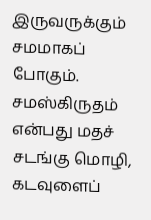இருவருக்கும் சமமாகப் போகும். சமஸ்கிருதம் என்பது மதச் சடங்கு மொழி, கடவுளைப்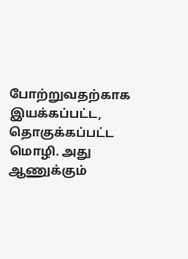போற்றுவதற்காக இயக்கப்பட்ட, தொகுக்கப்பட்ட மொழி. அது ஆணுக்கும்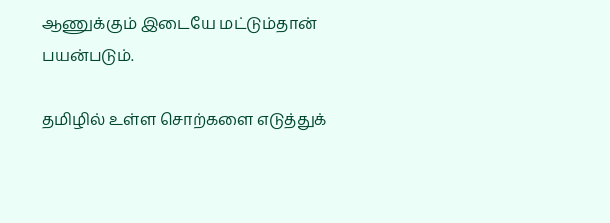ஆணுக்கும் இடையே மட்டும்தான் பயன்படும்.

தமிழில் உள்ள சொற்களை எடுத்துக்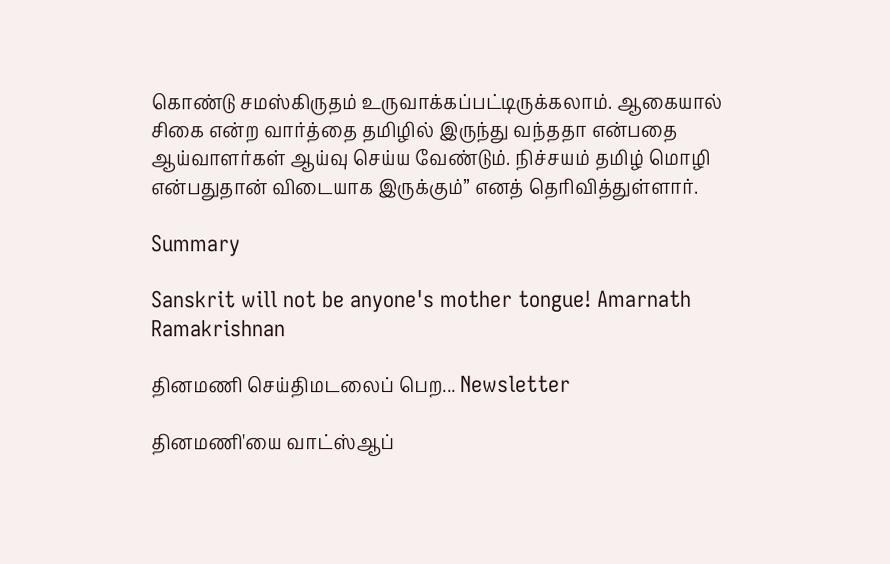கொண்டு சமஸ்கிருதம் உருவாக்கப்பட்டிருக்கலாம். ஆகையால் சிகை என்ற வார்த்தை தமிழில் இருந்து வந்ததா என்பதை ஆய்வாளர்கள் ஆய்வு செய்ய வேண்டும். நிச்சயம் தமிழ் மொழி என்பதுதான் விடையாக இருக்கும்” எனத் தெரிவித்துள்ளார்.

Summary

Sanskrit will not be anyone's mother tongue! Amarnath Ramakrishnan

தினமணி செய்திமடலைப் பெற... Newsletter

தினமணி'யை வாட்ஸ்ஆப்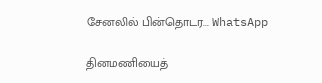சேனலில் பின்தொடர... WhatsApp

தினமணியைத்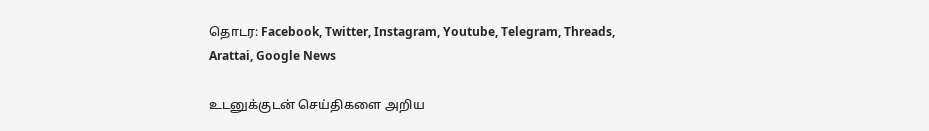தொடர: Facebook, Twitter, Instagram, Youtube, Telegram, Threads, Arattai, Google News

உடனுக்குடன் செய்திகளை அறிய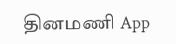தினமணி App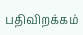பதிவிறக்கம்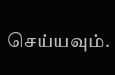செய்யவும்.